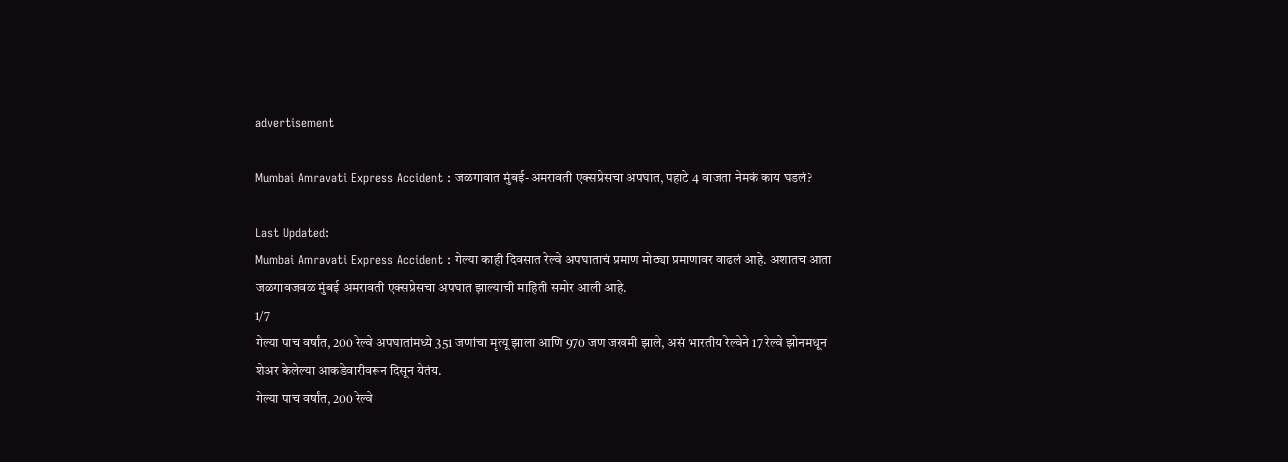advertisement

Mumbai Amravati Express Accident : जळगावात मुंबई-अमरावती एक्सप्रेसचा अपघात, पहाटे 4 वाजता नेमकं काय घडलं?

Last Updated:
Mumbai Amravati Express Accident : गेल्या काही दिवसात रेल्वे अपघाताचं प्रमाण मोठ्या प्रमाणावर वाढलं आहे. अशातच आता जळगावजवळ मुंबई अमरावती एक्सप्रेसचा अपघात झाल्याची माहिती समोर आली आहे.
1/7
गेल्या पाच वर्षांत, 200 रेल्वे अपघातांमध्ये 351 जणांचा मृत्यू झाला आणि 970 जण जखमी झाले, असं भारतीय रेल्वेने 17 रेल्वे झोनमधून शेअर केलेल्या आकडेवारीवरून दिसून येतंय.
गेल्या पाच वर्षांत, 200 रेल्वे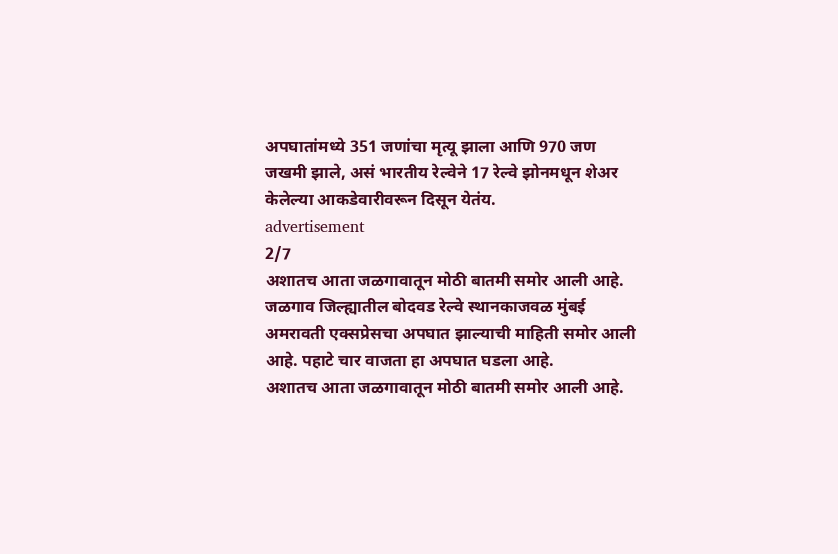अपघातांमध्ये 351 जणांचा मृत्यू झाला आणि 970 जण जखमी झाले, असं भारतीय रेल्वेने 17 रेल्वे झोनमधून शेअर केलेल्या आकडेवारीवरून दिसून येतंय.
advertisement
2/7
अशातच आता जळगावातून मोठी बातमी समोर आली आहे. जळगाव जिल्ह्यातील बोदवड रेल्वे स्थानकाजवळ मुंबई अमरावती एक्सप्रेसचा अपघात झाल्याची माहिती समोर आली आहे. पहाटे चार वाजता हा अपघात घडला आहे.
अशातच आता जळगावातून मोठी बातमी समोर आली आहे.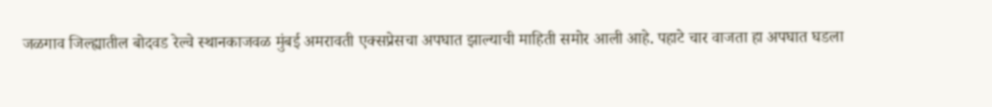जळगाव जिल्ह्यातील बोदवड रेल्वे स्थानकाजवळ मुंबई अमरावती एक्सप्रेसचा अपघात झाल्याची माहिती समोर आली आहे. पहाटे चार वाजता हा अपघात घडला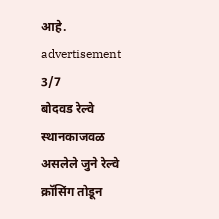आहे.
advertisement
3/7
बोदवड रेल्वे स्थानकाजवळ असलेले जुने रेल्वे क्रॉसिंग तोडून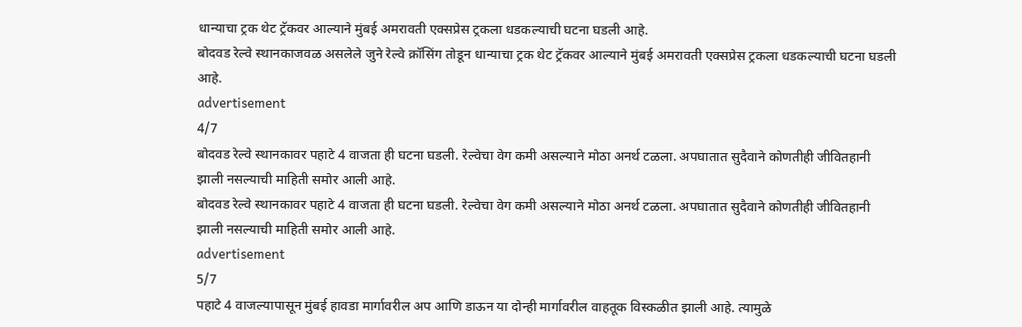धान्याचा ट्रक थेट ट्रॅकवर आल्याने मुंबई अमरावती एक्सप्रेस ट्रकला धडकल्याची घटना घडली आहे.
बोदवड रेल्वे स्थानकाजवळ असलेले जुने रेल्वे क्रॉसिंग तोडून धान्याचा ट्रक थेट ट्रॅकवर आल्याने मुंबई अमरावती एक्सप्रेस ट्रकला धडकल्याची घटना घडली आहे.
advertisement
4/7
बोदवड रेल्वे स्थानकावर पहाटे 4 वाजता ही घटना घडली. रेल्वेचा वेग कमी असल्याने मोठा अनर्थ टळला. अपघातात सुदैवाने कोणतीही जीवितहानी झाली नसल्याची माहिती समोर आली आहे.
बोदवड रेल्वे स्थानकावर पहाटे 4 वाजता ही घटना घडली. रेल्वेचा वेग कमी असल्याने मोठा अनर्थ टळला. अपघातात सुदैवाने कोणतीही जीवितहानी झाली नसल्याची माहिती समोर आली आहे.
advertisement
5/7
पहाटे 4 वाजल्यापासून मुंबई हावडा मार्गावरील अप आणि डाऊन या दोन्ही मार्गावरील वाहतूक विस्कळीत झाली आहे. त्यामुळे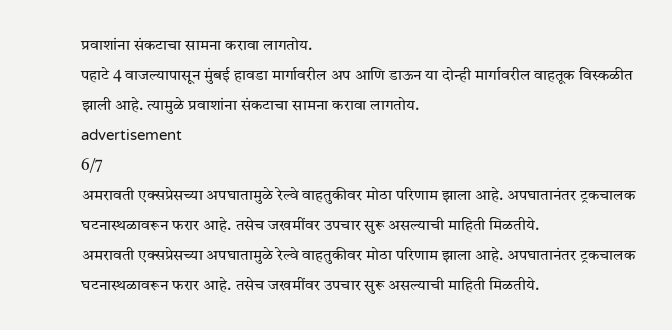प्रवाशांना संकटाचा सामना करावा लागतोय.
पहाटे 4 वाजल्यापासून मुंबई हावडा मार्गावरील अप आणि डाऊन या दोन्ही मार्गावरील वाहतूक विस्कळीत झाली आहे. त्यामुळे प्रवाशांना संकटाचा सामना करावा लागतोय.
advertisement
6/7
अमरावती एक्सप्रेसच्या अपघातामुळे रेल्वे वाहतुकीवर मोठा परिणाम झाला आहे. अपघातानंतर ट्रकचालक घटनास्थळावरून फरार आहे. तसेच जखमींवर उपचार सुरू असल्याची माहिती मिळतीये.
अमरावती एक्सप्रेसच्या अपघातामुळे रेल्वे वाहतुकीवर मोठा परिणाम झाला आहे. अपघातानंतर ट्रकचालक घटनास्थळावरून फरार आहे. तसेच जखमींवर उपचार सुरू असल्याची माहिती मिळतीये.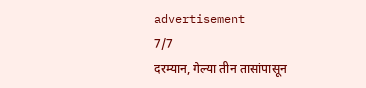advertisement
7/7
दरम्यान, गेल्या तीन तासांपासून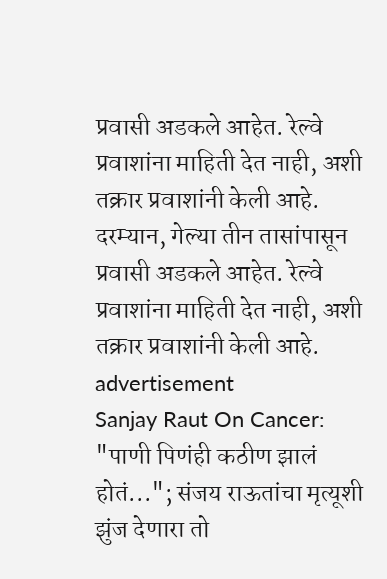प्रवासी अडकले आहेत. रेल्वे प्रवाशांना माहिती देत नाही, अशी तक्रार प्रवाशांनी केली आहे.
दरम्यान, गेल्या तीन तासांपासून प्रवासी अडकले आहेत. रेल्वे प्रवाशांना माहिती देत नाही, अशी तक्रार प्रवाशांनी केली आहे.
advertisement
Sanjay Raut On Cancer: "पाणी पिणंही कठीण झालं होतं..."; संजय राऊतांचा मृत्यूशी झुंज देणारा तो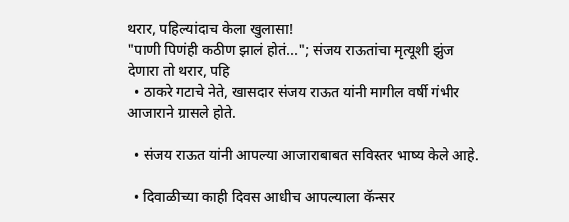थरार, पहिल्यांदाच केला खुलासा!
"पाणी पिणंही कठीण झालं होतं..."; संजय राऊतांचा मृत्यूशी झुंज देणारा तो थरार, पहि
  • ठाकरे गटाचे नेते, खासदार संजय राऊत यांनी मागील वर्षी गंभीर आजाराने ग्रासले होते.

  • संजय राऊत यांनी आपल्या आजाराबाबत सविस्तर भाष्य केले आहे.

  • दिवाळीच्या काही दिवस आधीच आपल्याला कॅन्सर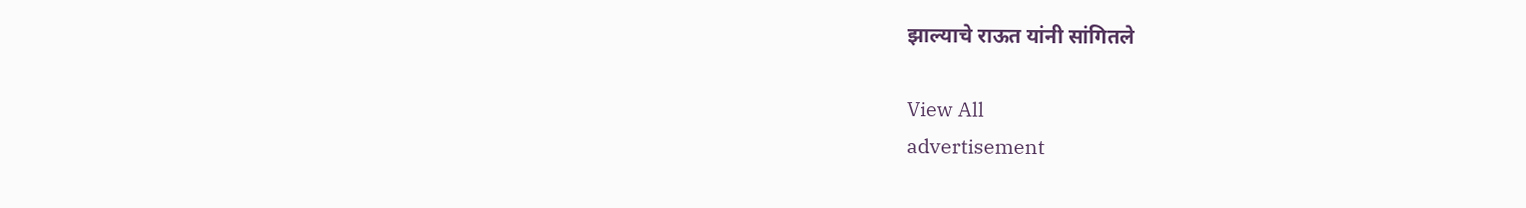झाल्याचे राऊत यांनी सांगितले

View All
advertisement